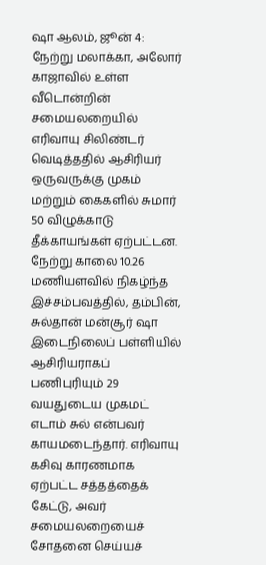ஷா ஆலம், ஜூன் 4: நேற்று மலாக்கா, அலோர் காஜாவில் உள்ள வீடொன்றின் சமையலறையில் எரிவாயு சிலிண்டர் வெடித்ததில் ஆசிரியர் ஒருவருக்கு முகம் மற்றும் கைகளில் சுமார் 50 விழுக்காடு தீக்காயங்கள் ஏற்பட்டன.
நேற்று காலை 10.26 மணியளவில் நிகழ்ந்த இச்சம்பவத்தில், தம்பின், சுல்தான் மன்சூர் ஷா இடைநிலைப் பள்ளியில் ஆசிரியராகப் பணிபுரியும் 29 வயதுடைய முகமட் எடாம் சுல் என்பவர் காயமடைந்தார். எரிவாயு கசிவு காரணமாக ஏற்பட்ட சத்தத்தைக் கேட்டு, அவர் சமையலறையைச் சோதனை செய்யச்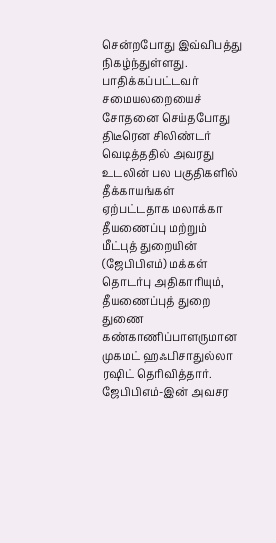சென்றபோது இவ்விபத்து நிகழ்ந்துள்ளது.
பாதிக்கப்பட்டவர் சமையலறையைச் சோதனை செய்தபோது திடீரென சிலிண்டர் வெடித்ததில் அவரது உடலின் பல பகுதிகளில் தீக்காயங்கள் ஏற்பட்டதாக மலாக்கா தீயணைப்பு மற்றும் மீட்புத் துறையின் (ஜேபிபிஎம்) மக்கள் தொடர்பு அதிகாரியும், தீயணைப்புத் துறை துணை கண்காணிப்பாளருமான முகமட் ஹஃபிசாதுல்லா ரஷிட் தெரிவித்தார்.
ஜேபிபிஎம்-இன் அவசர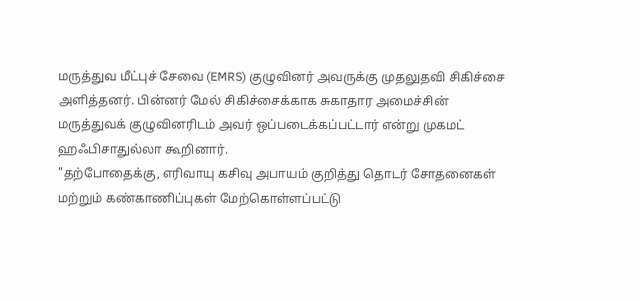மருத்துவ மீட்புச் சேவை (EMRS) குழுவினர் அவருக்கு முதலுதவி சிகிச்சை அளித்தனர். பின்னர் மேல் சிகிச்சைக்காக சுகாதார அமைச்சின் மருத்துவக் குழுவினரிடம் அவர் ஒப்படைக்கப்பட்டார் என்று முகமட் ஹஃபிசாதுல்லா கூறினார்.
"தற்போதைக்கு, எரிவாயு கசிவு அபாயம் குறித்து தொடர் சோதனைகள் மற்றும் கண்காணிப்புகள் மேற்கொள்ளப்பட்டு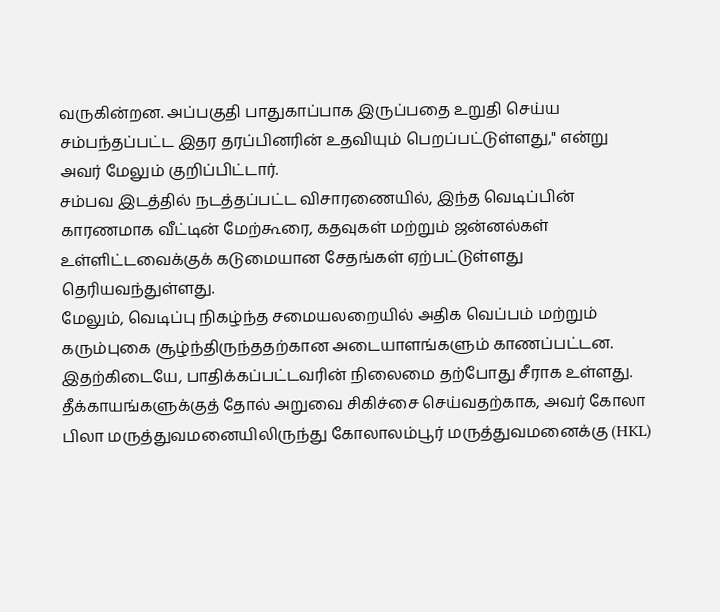வருகின்றன. அப்பகுதி பாதுகாப்பாக இருப்பதை உறுதி செய்ய சம்பந்தப்பட்ட இதர தரப்பினரின் உதவியும் பெறப்பட்டுள்ளது," என்று அவர் மேலும் குறிப்பிட்டார்.
சம்பவ இடத்தில் நடத்தப்பட்ட விசாரணையில், இந்த வெடிப்பின் காரணமாக வீட்டின் மேற்கூரை, கதவுகள் மற்றும் ஜன்னல்கள் உள்ளிட்டவைக்குக் கடுமையான சேதங்கள் ஏற்பட்டுள்ளது தெரியவந்துள்ளது.
மேலும், வெடிப்பு நிகழ்ந்த சமையலறையில் அதிக வெப்பம் மற்றும் கரும்புகை சூழ்ந்திருந்ததற்கான அடையாளங்களும் காணப்பட்டன.
இதற்கிடையே, பாதிக்கப்பட்டவரின் நிலைமை தற்போது சீராக உள்ளது. தீக்காயங்களுக்குத் தோல் அறுவை சிகிச்சை செய்வதற்காக, அவர் கோலா பிலா மருத்துவமனையிலிருந்து கோலாலம்பூர் மருத்துவமனைக்கு (HKL)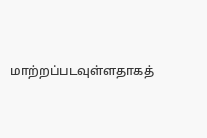மாற்றப்படவுள்ளதாகத்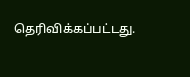தெரிவிக்கப்பட்டது.